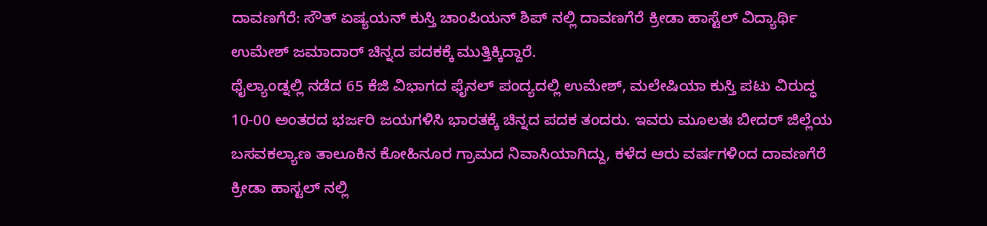ದಾವಣಗೆರೆ: ಸೌತ್ ಏಷ್ಯಯನ್ ಕುಸ್ತಿ ಚಾಂಪಿಯನ್ ಶಿಪ್ ನಲ್ಲಿ ದಾವಣಗೆರೆ ಕ್ರೀಡಾ ಹಾಸ್ಟೆಲ್ ವಿದ್ಯಾರ್ಥಿ ಉಮೇಶ್ ಜಮಾದಾರ್ ಚಿನ್ನದ ಪದಕಕ್ಕೆ ಮುತ್ತಿಕ್ಕಿದ್ದಾರೆ.
ಥೈಲ್ಯಾಂಡ್ನಲ್ಲಿ ನಡೆದ 65 ಕೆಜಿ ವಿಭಾಗದ ಫೈನಲ್ ಪಂದ್ಯದಲ್ಲಿ ಉಮೇಶ್, ಮಲೇಷಿಯಾ ಕುಸ್ತಿ ಪಟು ವಿರುದ್ಧ 10-00 ಅಂತರದ ಭರ್ಜರಿ ಜಯಗಳಿಸಿ ಭಾರತಕ್ಕೆ ಚಿನ್ನದ ಪದಕ ತಂದರು. ಇವರು ಮೂಲತಃ ಬೀದರ್ ಜಿಲ್ಲೆಯ ಬಸವಕಲ್ಯಾಣ ತಾಲೂಕಿನ ಕೋಹಿನೂರ ಗ್ರಾಮದ ನಿವಾಸಿಯಾಗಿದ್ದು, ಕಳೆದ ಆರು ವರ್ಷಗಳಿಂದ ದಾವಣಗೆರೆ ಕ್ರೀಡಾ ಹಾಸ್ಟಲ್ ನಲ್ಲಿ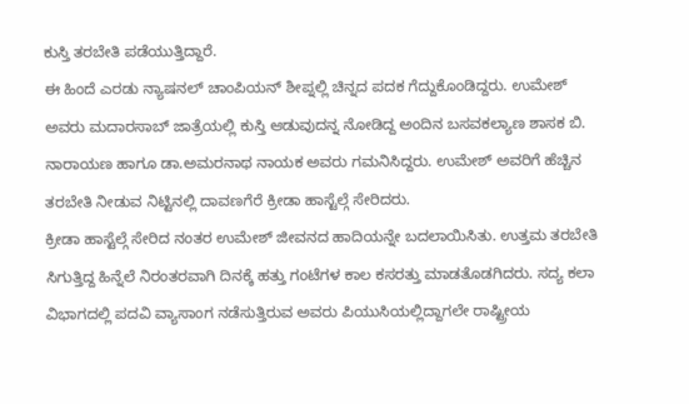ಕುಸ್ತಿ ತರಬೇತಿ ಪಡೆಯುತ್ತಿದ್ದಾರೆ.
ಈ ಹಿಂದೆ ಎರಡು ನ್ಯಾಷನಲ್ ಚಾಂಪಿಯನ್ ಶೀಪ್ನಲ್ಲಿ ಚಿನ್ನದ ಪದಕ ಗೆದ್ದುಕೊಂಡಿದ್ದರು. ಉಮೇಶ್ ಅವರು ಮದಾರಸಾಬ್ ಜಾತ್ರೆಯಲ್ಲಿ ಕುಸ್ತಿ ಆಡುವುದನ್ನ ನೋಡಿದ್ದ ಅಂದಿನ ಬಸವಕಲ್ಯಾಣ ಶಾಸಕ ಬಿ. ನಾರಾಯಣ ಹಾಗೂ ಡಾ.ಅಮರನಾಥ ನಾಯಕ ಅವರು ಗಮನಿಸಿದ್ದರು. ಉಮೇಶ್ ಅವರಿಗೆ ಹೆಚ್ಚಿನ ತರಬೇತಿ ನೀಡುವ ನಿಟ್ಟಿನಲ್ಲಿ ದಾವಣಗೆರೆ ಕ್ರೀಡಾ ಹಾಸ್ಟೆಲ್ಗೆ ಸೇರಿದರು.
ಕ್ರೀಡಾ ಹಾಸ್ಟೆಲ್ಗೆ ಸೇರಿದ ನಂತರ ಉಮೇಶ್ ಜೀವನದ ಹಾದಿಯನ್ನೇ ಬದಲಾಯಿಸಿತು. ಉತ್ತಮ ತರಬೇತಿ ಸಿಗುತ್ತಿದ್ದ ಹಿನ್ನೆಲೆ ನಿರಂತರವಾಗಿ ದಿನಕ್ಕೆ ಹತ್ತು ಗಂಟೆಗಳ ಕಾಲ ಕಸರತ್ತು ಮಾಡತೊಡಗಿದರು. ಸದ್ಯ ಕಲಾ ವಿಭಾಗದಲ್ಲಿ ಪದವಿ ವ್ಯಾಸಾಂಗ ನಡೆಸುತ್ತಿರುವ ಅವರು ಪಿಯುಸಿಯಲ್ಲಿದ್ದಾಗಲೇ ರಾಷ್ಟ್ರೀಯ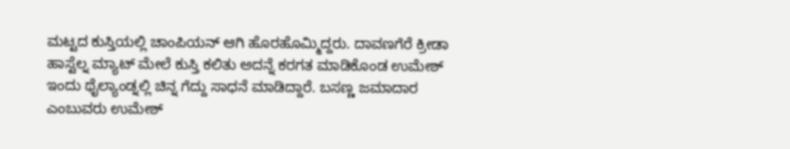ಮಟ್ಟದ ಕುಸ್ತಿಯಲ್ಲಿ ಚಾಂಪಿಯನ್ ಆಗಿ ಹೊರಹೊಮ್ಮಿದ್ದರು. ದಾವಣಗೆರೆ ಕ್ರೀಡಾ ಹಾಸ್ಟೆಲ್ನ ಮ್ಯಾಟ್ ಮೇಲೆ ಕುಸ್ತಿ ಕಲಿತು ಅದನ್ನೆ ಕರಗತ ಮಾಡಿಕೊಂಡ ಉಮೇಶ್ ಇಂದು ಥೈಲ್ಯಾಂಡ್ನಲ್ಲಿ ಚಿನ್ನ ಗೆದ್ದು ಸಾಧನೆ ಮಾಡಿದ್ದಾರೆ. ಬಸಣ್ಣ ಜಮಾದಾರ ಎಂಬುವರು ಉಮೇಶ್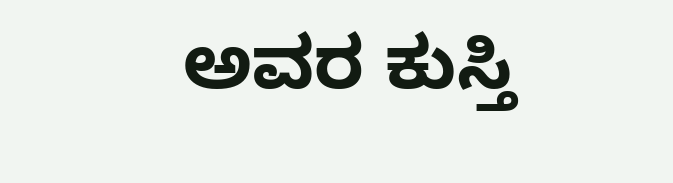ಅವರ ಕುಸ್ತಿ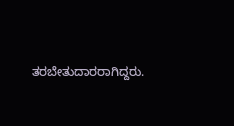ತರಬೇತುದಾರರಾಗಿದ್ದರು.